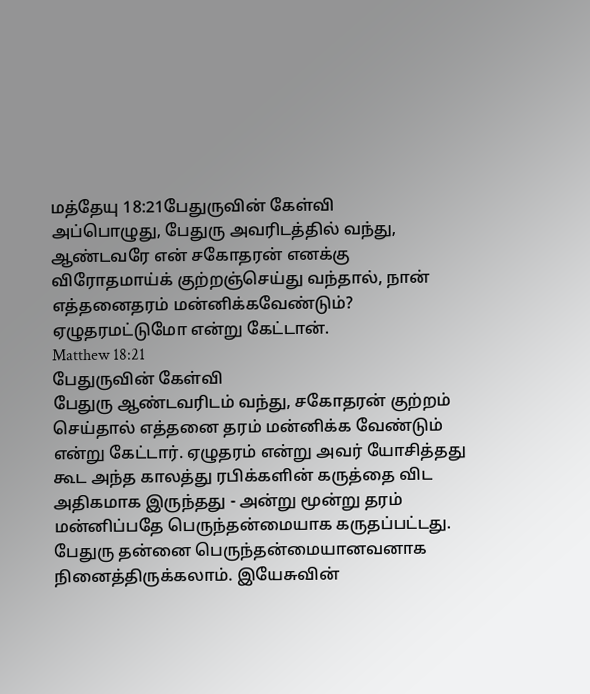மத்தேயு 18:21பேதுருவின் கேள்வி
அப்பொழுது, பேதுரு அவரிடத்தில் வந்து, ஆண்டவரே என் சகோதரன் எனக்கு விரோதமாய்க் குற்றஞ்செய்து வந்தால், நான் எத்தனைதரம் மன்னிக்கவேண்டும்? ஏழுதரமட்டுமோ என்று கேட்டான்.
Matthew 18:21
பேதுருவின் கேள்வி
பேதுரு ஆண்டவரிடம் வந்து, சகோதரன் குற்றம் செய்தால் எத்தனை தரம் மன்னிக்க வேண்டும் என்று கேட்டார். ஏழுதரம் என்று அவர் யோசித்தது கூட அந்த காலத்து ரபிக்களின் கருத்தை விட அதிகமாக இருந்தது - அன்று மூன்று தரம் மன்னிப்பதே பெருந்தன்மையாக கருதப்பட்டது. பேதுரு தன்னை பெருந்தன்மையானவனாக நினைத்திருக்கலாம். இயேசுவின்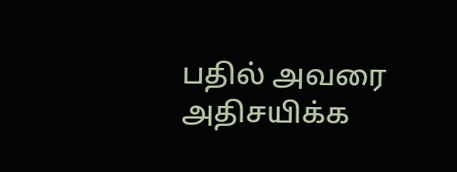பதில் அவரை அதிசயிக்க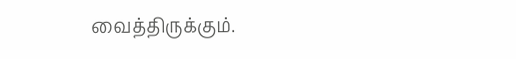வைத்திருக்கும்.